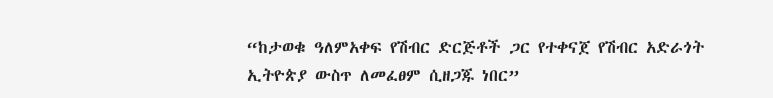“ከታወቁ ዓለምአቀፍ የሽብር ድርጅቶች ጋር የተቀናጀ የሽብር አድራጎት ኢትዮጵያ ውስጥ ለመፈፀም ሲዘጋጁ ነበር”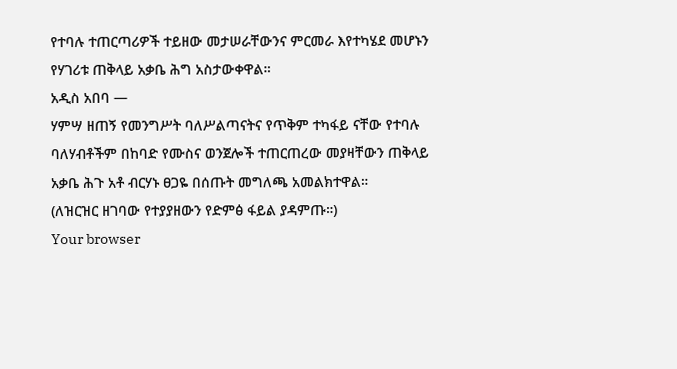የተባሉ ተጠርጣሪዎች ተይዘው መታሠራቸውንና ምርመራ እየተካሄደ መሆኑን የሃገሪቱ ጠቅላይ አቃቤ ሕግ አስታውቀዋል።
አዲስ አበባ —
ሃምሣ ዘጠኝ የመንግሥት ባለሥልጣናትና የጥቅም ተካፋይ ናቸው የተባሉ ባለሃብቶችም በከባድ የሙስና ወንጀሎች ተጠርጠረው መያዛቸውን ጠቅላይ አቃቤ ሕጉ አቶ ብርሃኑ ፀጋዬ በሰጡት መግለጫ አመልክተዋል።
(ለዝርዝር ዘገባው የተያያዘውን የድምፅ ፋይል ያዳምጡ።)
Your browser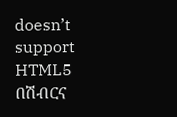doesn’t support HTML5
በሽብርና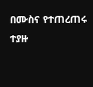በሙስና የተጠረጠሩ ተያዙ